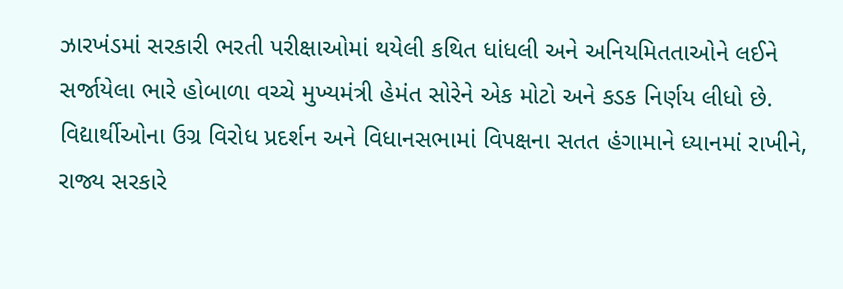ઝારખંડમાં સરકારી ભરતી પરીક્ષાઓમાં થયેલી કથિત ધાંધલી અને અનિયમિતતાઓને લઈને સર્જાયેલા ભારે હોબાળા વચ્ચે મુખ્યમંત્રી હેમંત સોરેને એક મોટો અને કડક નિર્ણય લીધો છે. વિદ્યાર્થીઓના ઉગ્ર વિરોધ પ્રદર્શન અને વિધાનસભામાં વિપક્ષના સતત હંગામાને ધ્યાનમાં રાખીને, રાજ્ય સરકારે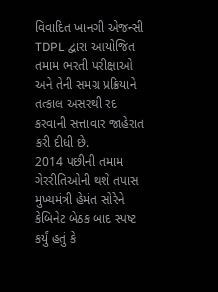વિવાદિત ખાનગી એજન્સી TDPL દ્વારા આયોજિત તમામ ભરતી પરીક્ષાઓ અને તેની સમગ્ર પ્રક્રિયાને તત્કાલ અસરથી રદ કરવાની સત્તાવાર જાહેરાત કરી દીધી છે.
2014 પછીની તમામ ગેરરીતિઓની થશે તપાસ
મુખ્યમંત્રી હેમંત સોરેને કેબિનેટ બેઠક બાદ સ્પષ્ટ કર્યું હતું કે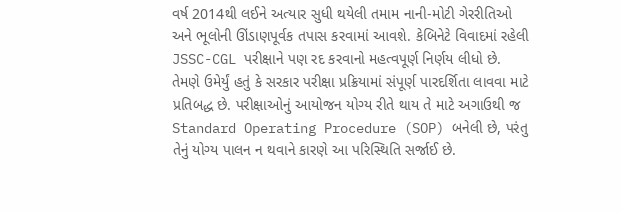વર્ષ 2014થી લઈને અત્યાર સુધી થયેલી તમામ નાની-મોટી ગેરરીતિઓ અને ભૂલોની ઊંડાણપૂર્વક તપાસ કરવામાં આવશે. કેબિનેટે વિવાદમાં રહેલી JSSC-CGL પરીક્ષાને પણ રદ કરવાનો મહત્વપૂર્ણ નિર્ણય લીધો છે. તેમણે ઉમેર્યું હતું કે સરકાર પરીક્ષા પ્રક્રિયામાં સંપૂર્ણ પારદર્શિતા લાવવા માટે પ્રતિબદ્ધ છે. પરીક્ષાઓનું આયોજન યોગ્ય રીતે થાય તે માટે અગાઉથી જ Standard Operating Procedure (SOP) બનેલી છે, પરંતુ તેનું યોગ્ય પાલન ન થવાને કારણે આ પરિસ્થિતિ સર્જાઈ છે.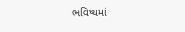ભવિષ્યમાં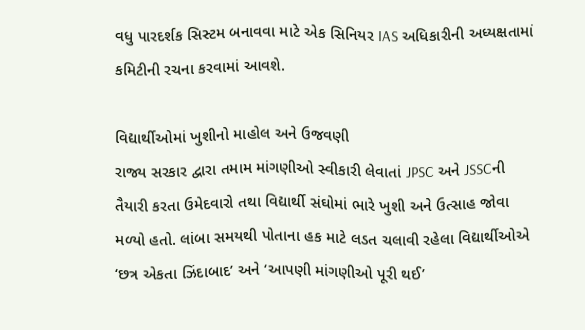વધુ પારદર્શક સિસ્ટમ બનાવવા માટે એક સિનિયર IAS અધિકારીની અધ્યક્ષતામાં કમિટીની રચના કરવામાં આવશે.

વિદ્યાર્થીઓમાં ખુશીનો માહોલ અને ઉજવણી
રાજ્ય સરકાર દ્વારા તમામ માંગણીઓ સ્વીકારી લેવાતાં JPSC અને JSSCની તૈયારી કરતા ઉમેદવારો તથા વિદ્યાર્થી સંઘોમાં ભારે ખુશી અને ઉત્સાહ જોવા મળ્યો હતો. લાંબા સમયથી પોતાના હક માટે લડત ચલાવી રહેલા વિદ્યાર્થીઓએ ‘છત્ર એકતા ઝિંદાબાદ’ અને ‘આપણી માંગણીઓ પૂરી થઈ’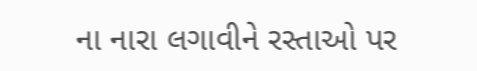ના નારા લગાવીને રસ્તાઓ પર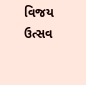વિજય ઉત્સવ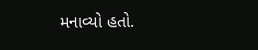મનાવ્યો હતો.